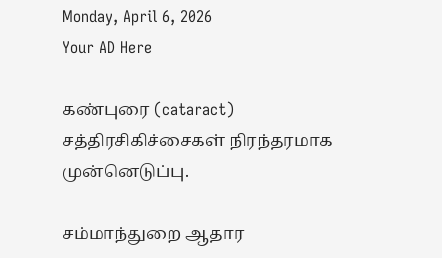Monday, April 6, 2026
Your AD Here

கண்புரை (cataract) சத்திரசிகிச்சைகள் நிரந்தரமாக முன்னெடுப்பு.

சம்மாந்துறை ஆதார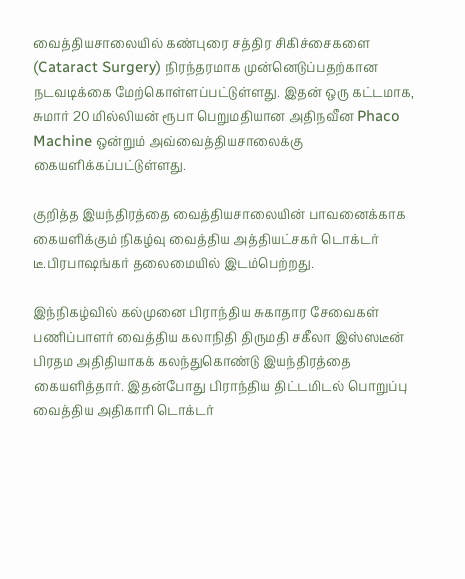வைத்தியசாலையில் கண்புரை சத்திர சிகிச்சைகளை (Cataract Surgery) நிரந்தரமாக முன்னெடுப்பதற்கான நடவடிக்கை மேற்கொள்ளப்பட்டுள்ளது. இதன் ஒரு கட்டமாக, சுமார் 20 மில்லியன் ரூபா பெறுமதியான அதிநவீன Phaco Machine ஒன்றும் அவ்வைத்தியசாலைக்கு கையளிக்கப்பட்டுள்ளது.

குறித்த இயந்திரத்தை வைத்தியசாலையின் பாவனைக்காக கையளிக்கும் நிகழ்வு வைத்திய அத்தியட்சகர் டொக்டர் டீ.பிரபாஷங்கர் தலைமையில் இடம்பெற்றது.

இந்நிகழ்வில் கல்முனை பிராந்திய சுகாதார சேவைகள் பணிப்பாளர் வைத்திய கலாநிதி திருமதி சகீலா இஸ்ஸடீன் பிரதம அதிதியாகக் கலந்துகொண்டு இயந்திரத்தை கையளித்தார். இதன்போது பிராந்திய திட்டமிடல் பொறுப்பு வைத்திய அதிகாரி டொக்டர்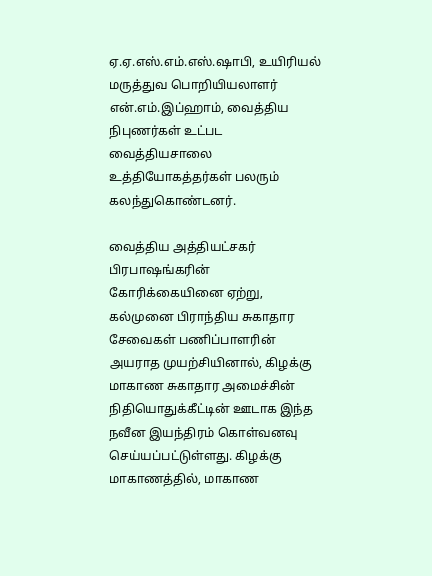ஏ.ஏ.எஸ்.எம்.எஸ்.ஷாபி, உயிரியல் மருத்துவ பொறியியலாளர் என்.எம்.இப்ஹாம், வைத்திய நிபுணர்கள் உட்பட வைத்தியசாலை உத்தியோகத்தர்கள் பலரும் கலந்துகொண்டனர்.

வைத்திய அத்தியட்சகர் பிரபாஷங்கரின் கோரிக்கையினை ஏற்று, கல்முனை பிராந்திய சுகாதார சேவைகள் பணிப்பாளரின் அயராத முயற்சியினால், கிழக்கு மாகாண சுகாதார அமைச்சின் நிதியொதுக்கீட்டின் ஊடாக இந்த நவீன இயந்திரம் கொள்வனவு செய்யப்பட்டுள்ளது. கிழக்கு மாகாணத்தில், மாகாண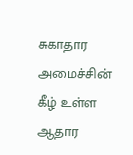சுகாதார அமைச்சின் கீழ் உள்ள ஆதார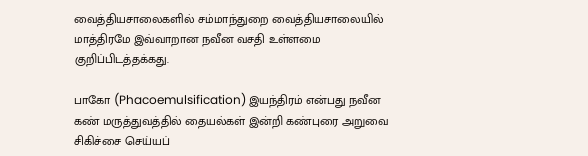வைத்தியசாலைகளில் சம்மாந்துறை வைத்தியசாலையில் மாத்திரமே இவ்வாறான நவீன வசதி உள்ளமை குறிப்பிடத்தக்கது.

பாகோ (Phacoemulsification) இயந்திரம் என்பது நவீன கண் மருத்துவத்தில் தையல்கள் இன்றி கண்புரை அறுவை சிகிச்சை செய்யப்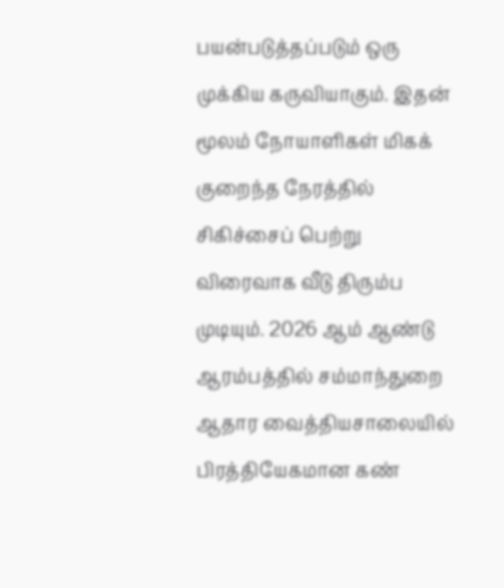பயன்படுத்தப்படும் ஒரு முக்கிய கருவியாகும். இதன் மூலம் நோயாளிகள் மிகக் குறைந்த நேரத்தில் சிகிச்சைப் பெற்று விரைவாக வீடு திரும்ப முடியும். 2026 ஆம் ஆண்டு ஆரம்பத்தில் சம்மாந்துறை ஆதார வைத்தியசாலையில் பிரத்தியேகமான கண்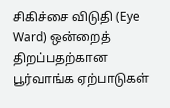சிகிச்சை விடுதி (Eye Ward) ஒன்றைத் திறப்பதற்கான பூர்வாங்க ஏற்பாடுகள்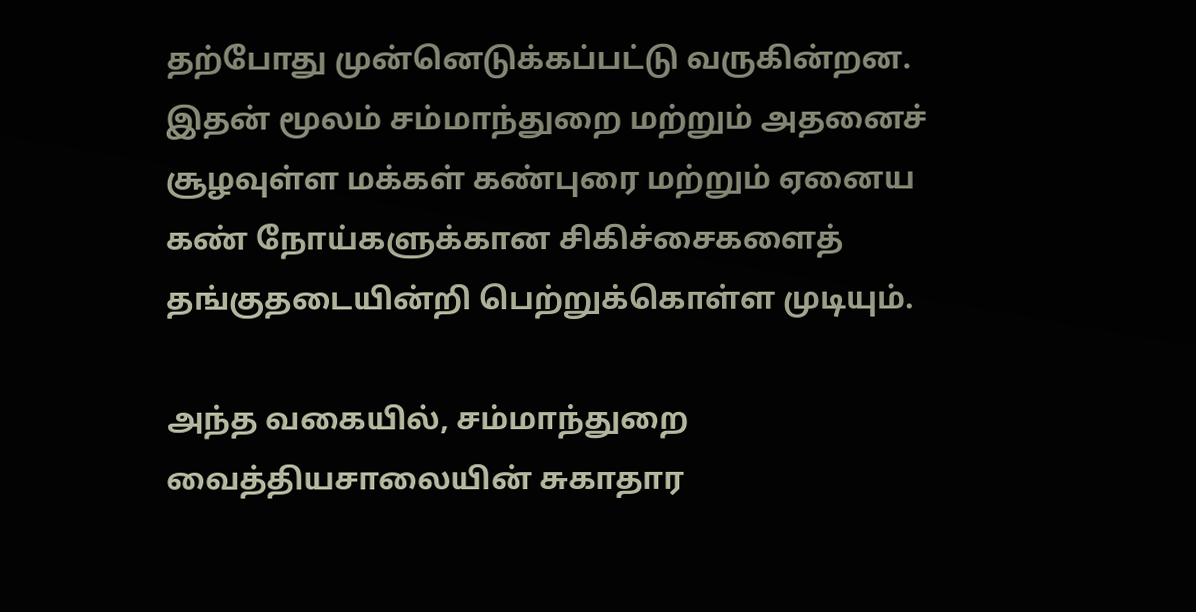தற்போது முன்னெடுக்கப்பட்டு வருகின்றன. இதன் மூலம் சம்மாந்துறை மற்றும் அதனைச் சூழவுள்ள மக்கள் கண்புரை மற்றும் ஏனைய கண் நோய்களுக்கான சிகிச்சைகளைத் தங்குதடையின்றி பெற்றுக்கொள்ள முடியும்.

அந்த வகையில், சம்மாந்துறை வைத்தியசாலையின் சுகாதார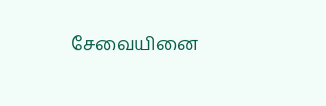சேவையினை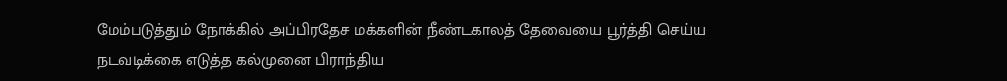மேம்படுத்தும் நோக்கில் அப்பிரதேச மக்களின் நீண்டகாலத் தேவையை பூர்த்தி செய்ய நடவடிக்கை எடுத்த கல்முனை பிராந்திய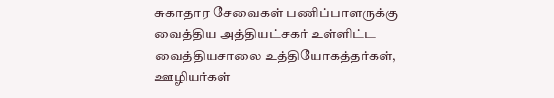சுகாதார சேவைகள் பணிப்பாளருக்கு வைத்திய அத்தியட்சகர் உள்ளிட்ட வைத்தியசாலை உத்தியோகத்தர்கள், ஊழியர்கள்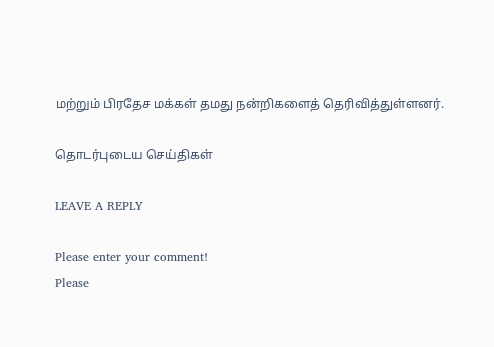மற்றும் பிரதேச மக்கள் தமது நன்றிகளைத் தெரிவித்துள்ளனர்.

தொடர்புடைய செய்திகள்

LEAVE A REPLY

Please enter your comment!
Please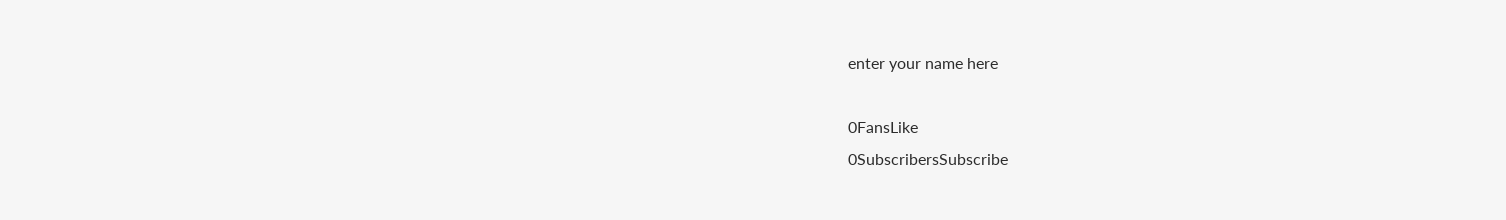enter your name here

0FansLike
0SubscribersSubscribe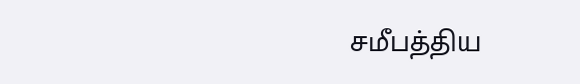சமீபத்திய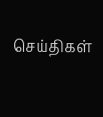செய்திகள்